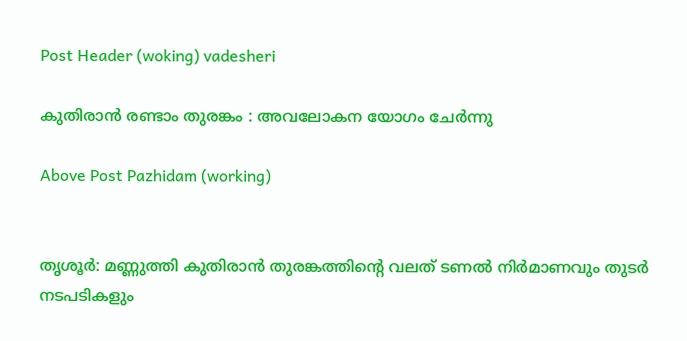Post Header (woking) vadesheri

കുതിരാൻ രണ്ടാം തുരങ്കം : അവലോകന യോഗം ചേർന്നു

Above Post Pazhidam (working)


തൃശൂർ: മണ്ണുത്തി കുതിരാൻ തുരങ്കത്തിൻ്റെ വലത് ടണൽ നിർമാണവും തുടർ നടപടികളും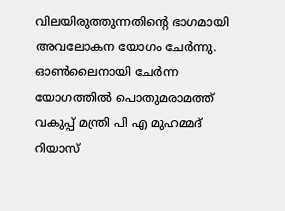വിലയിരുത്തുന്നതിൻ്റെ ഭാഗമായി അവലോകന യോഗം ചേർന്നു. ഓൺലൈനായി ചേർന്ന യോഗത്തിൽ പൊതുമരാമത്ത് വകുപ്പ് മന്ത്രി പി എ മുഹമ്മദ് റിയാസ്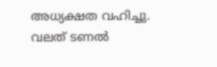അധ്യക്ഷത വഹിച്ചു. വലത് ടണൽ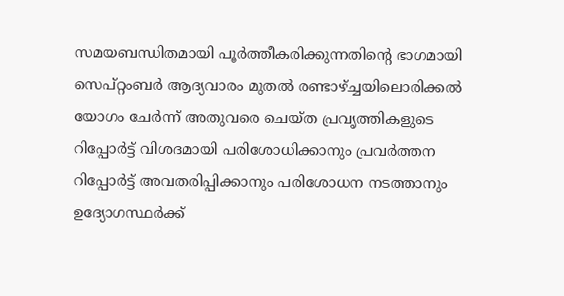സമയബന്ധിതമായി പൂർത്തീകരിക്കുന്നതിൻ്റെ ഭാഗമായി സെപ്റ്റംബർ ആദ്യവാരം മുതൽ രണ്ടാഴ്ച്ചയിലൊരിക്കൽ യോഗം ചേർന്ന് അതുവരെ ചെയ്ത പ്രവൃത്തികളുടെ റിപ്പോർട്ട് വിശദമായി പരിശോധിക്കാനും പ്രവർത്തന റിപ്പോർട്ട് അവതരിപ്പിക്കാനും പരിശോധന നടത്താനും ഉദ്യോഗസ്ഥർക്ക്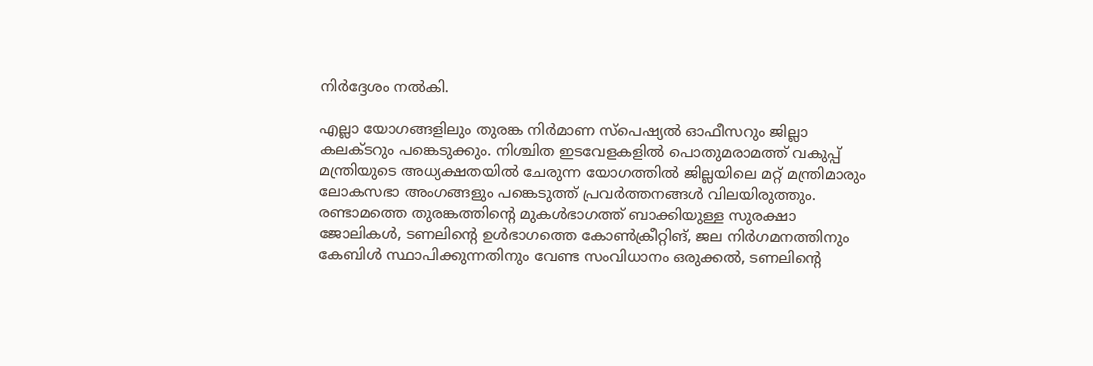നിർദ്ദേശം നൽകി.

എല്ലാ യോഗങ്ങളിലും തുരങ്ക നിർമാണ സ്പെഷ്യൽ ഓഫീസറും ജില്ലാ കലക്ടറും പങ്കെടുക്കും. നിശ്ചിത ഇടവേളകളിൽ പൊതുമരാമത്ത് വകുപ്പ് മന്ത്രിയുടെ അധ്യക്ഷതയിൽ ചേരുന്ന യോഗത്തിൽ ജില്ലയിലെ മറ്റ് മന്ത്രിമാരും ലോകസഭാ അംഗങ്ങളും പങ്കെടുത്ത് പ്രവർത്തനങ്ങൾ വിലയിരുത്തും.
രണ്ടാമത്തെ തുരങ്കത്തിൻ്റെ മുകൾഭാഗത്ത് ബാക്കിയുള്ള സുരക്ഷാ ജോലികൾ, ടണലിൻ്റെ ഉൾഭാഗത്തെ കോൺക്രീറ്റിങ്, ജല നിർഗമനത്തിനും കേബിൾ സ്ഥാപിക്കുന്നതിനും വേണ്ട സംവിധാനം ഒരുക്കൽ, ടണലിൻ്റെ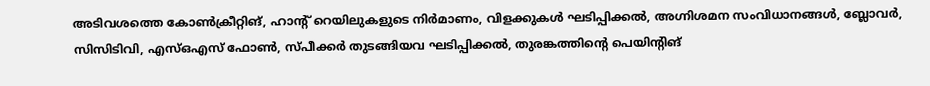അടിവശത്തെ കോൺക്രീറ്റിങ്, ഹാൻ്റ് റെയിലുകളുടെ നിർമാണം, വിളക്കുകൾ ഘടിപ്പിക്കൽ, അഗ്നിശമന സംവിധാനങ്ങൾ, ബ്ലോവർ, സിസിടിവി, എസ്ഒഎസ് ഫോൺ, സ്പീക്കർ തുടങ്ങിയവ ഘടിപ്പിക്കൽ, തുരങ്കത്തിൻ്റെ പെയിൻ്റിങ്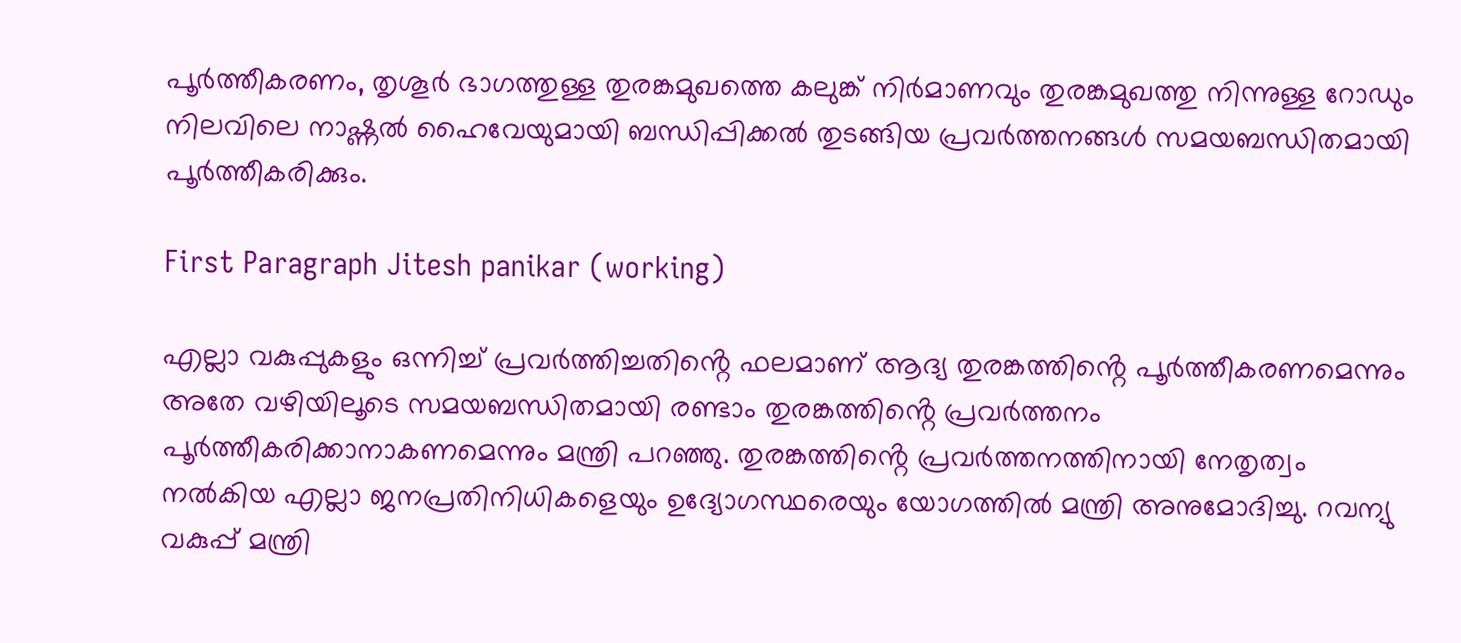പൂർത്തീകരണം, തൃശൂർ ഭാഗത്തുള്ള തുരങ്കമുഖത്തെ കലുങ്ക് നിർമാണവും തുരങ്കമുഖത്തു നിന്നുള്ള റോഡും നിലവിലെ നാഷ്ണൽ ഹൈവേയുമായി ബന്ധിപ്പിക്കൽ തുടങ്ങിയ പ്രവർത്തനങ്ങൾ സമയബന്ധിതമായി പൂർത്തീകരിക്കും.

First Paragraph Jitesh panikar (working)

എല്ലാ വകുപ്പുകളും ഒന്നിച്ച് പ്രവർത്തിച്ചതിൻ്റെ ഫലമാണ് ആദ്യ തുരങ്കത്തിൻ്റെ പൂർത്തീകരണമെന്നും അതേ വഴിയിലൂടെ സമയബന്ധിതമായി രണ്ടാം തുരങ്കത്തിൻ്റെ പ്രവർത്തനം പൂർത്തീകരിക്കാനാകണമെന്നും മന്ത്രി പറഞ്ഞു. തുരങ്കത്തിൻ്റെ പ്രവർത്തനത്തിനായി നേതൃത്വം നൽകിയ എല്ലാ ജനപ്രതിനിധികളെയും ഉദ്യോഗസ്ഥരെയും യോഗത്തിൽ മന്ത്രി അനുമോദിച്ചു. റവന്യു വകുപ്പ് മന്ത്രി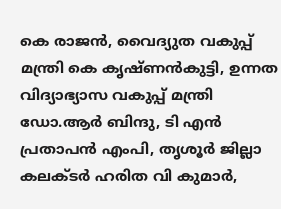കെ രാജൻ, വൈദ്യുത വകുപ്പ് മന്ത്രി കെ കൃഷ്ണൻകുട്ടി, ഉന്നത വിദ്യാഭ്യാസ വകുപ്പ് മന്ത്രി ഡോ.ആർ ബിന്ദു, ടി എൻ പ്രതാപൻ എംപി, തൃശൂർ ജില്ലാ കലക്ടർ ഹരിത വി കുമാർ,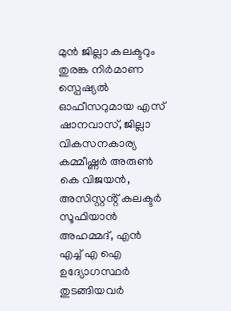മുൻ ജില്ലാ കലക്ടറും തുരങ്ക നിർമാണ സ്പെഷ്യൽ ഓഫീസറുമായ എസ് ഷാനവാസ്, ജില്ലാ വികസനകാര്യ കമ്മീഷ്ണർ അരുൺ കെ വിജയൻ, അസിസ്റ്റൻ്റ് കലക്ടർ  സൂഫിയാൻ അഹമ്മദ്, എൻ എച്ച് എ ഐ ഉദ്യോഗസ്ഥർ തുടങ്ങിയവർ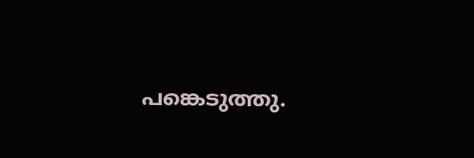പങ്കെടുത്തു.